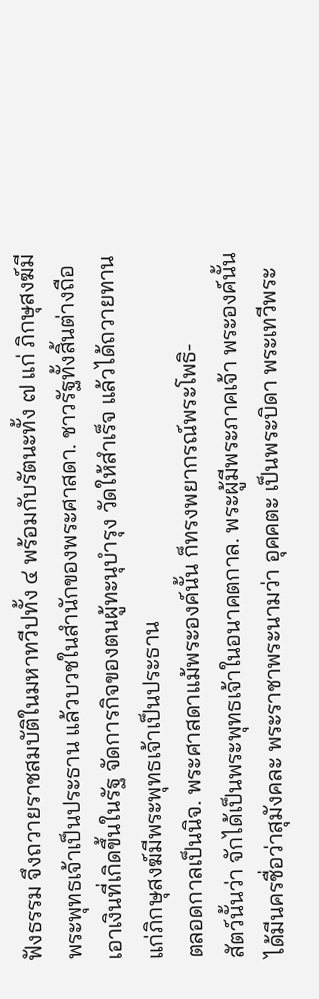ฟังธรรม จึงถวายราชสมบัติในมหาทวีปทั้ง ๔ พร้อมกับรัตนะทั้ง ๗ แก่ ภิกษุสงฆ์มีพระพุทธเจ้าเป็นประธาน แล้วบวชในสำนักของพระศาสดา. ชาวรัฐทั้งสิ้นต่างถือเอาเงินที่เกิดขึ้นในรัฐ จัดการกิจของตนผู้ทะนุบำรุง วัดให้สำเร็จ แล้วได้ถวายทานแก่ภิกษุสงฆ์มีพระพุทธเจ้าเป็นประธาน
ตลอดกาลเป็นนิจ. พระศาสดาแม้พระองค์นั้น ก็ทรงพยากรณ์พระโพธิ-
สัตว์นั้นว่า จักได้เป็นพระพุทธเจ้าในอนาคตกาล. พระผู้มีพระภาคเจ้า พระองค์นั้น ได้มีนครชื่อว่าสุมังคละ พระราชาพระนามว่า อุคคตะ เป็นพระบิดา พระเทวีพระ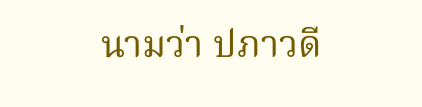นามว่า ปภาวดี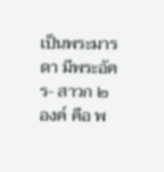เป็นพระมารดา มีพระอัคร- สาวก ๒ องค์ คือ พ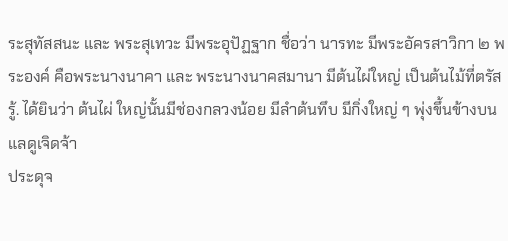ระสุทัสสนะ และ พระสุเทวะ มีพระอุปัฏฐาก ชื่อว่า นารทะ มีพระอัครสาวิกา ๒ พระองค์ คือพระนางนาคา และ พระนางนาคสมานา มีต้นไผ่ใหญ่ เป็นต้นไม้ที่ตรัสรู้. ได้ยินว่า ต้นไผ่ ใหญ่นั้นมีช่องกลวงน้อย มีลำต้นทึบ มีกิ่งใหญ่ ๆ พุ่งขึ้นข้างบนแลดูเจิดจ้า
ประดุจ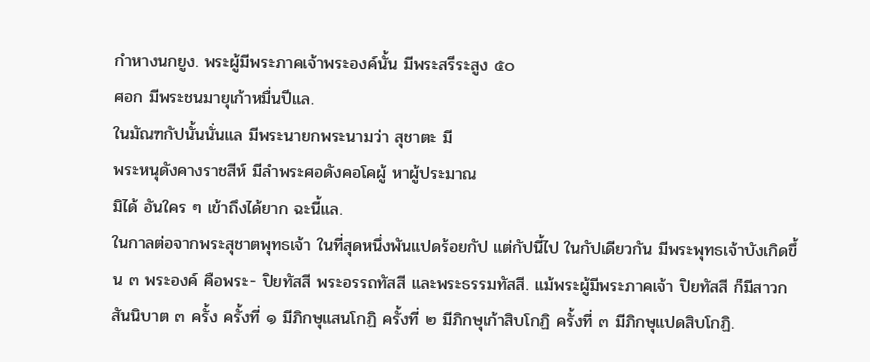กำหางนกยูง. พระผู้มีพระภาคเจ้าพระองค์นั้น มีพระสรีระสูง ๕๐
ศอก มีพระชนมายุเก้าหมื่นปีแล.
ในมัณฑกัปนั้นนั่นแล มีพระนายกพระนามว่า สุชาตะ มี
พระหนุดังคางราชสีห์ มีลำพระศอดังคอโคผู้ หาผู้ประมาณ
มิได้ อันใคร ๆ เข้าถึงได้ยาก ฉะนี้แล.
ในกาลต่อจากพระสุชาตพุทธเจ้า ในที่สุดหนึ่งพันแปดร้อยกัป แต่กัปนี้ไป ในกัปเดียวกัน มีพระพุทธเจ้าบังเกิดขึ้น ๓ พระองค์ คือพระ- ปิยทัสสี พระอรรถทัสสี และพระธรรมทัสสี. แม้พระผู้มีพระภาคเจ้า ปิยทัสสี ก็มีสาวกสันนิบาต ๓ ครั้ง ครั้งที่ ๑ มีภิกษุแสนโกฏิ ครั้งที่ ๒ มีภิกษุเก้าสิบโกฏิ ครั้งที่ ๓ มีภิกษุแปดสิบโกฏิ.